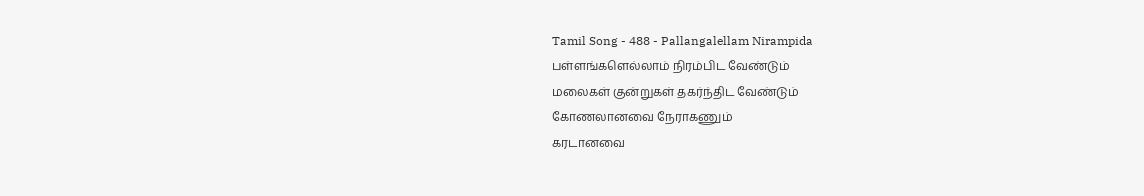Tamil Song - 488 - Pallangalellam Nirampida
பள்ளங்களெல்லாம் நிரம்பிட வேண்டும்
மலைகள் குன்றுகள் தகர்ந்திட வேண்டும்
கோணலானவை நேராகணும்
கரடானவை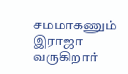சமமாகணும்
இராஜா வருகிறார்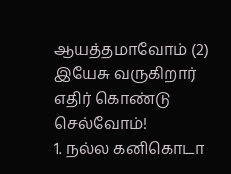ஆயத்தமாவோம் (2)
இயேசு வருகிறார் எதிர் கொண்டு
செல்வோம்!
1. நல்ல கனிகொடா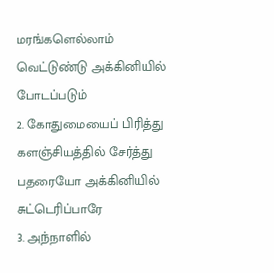மரங்களெல்லாம்
வெட்டுண்டு அக்கினியில்
போடப்படும்
2. கோதுமையைப் பிரித்து
களஞ்சியத்தில் சேர்த்து
பதரையோ அக்கினியில்
சுட்டெரிப்பாரே
3. அந்நாளில்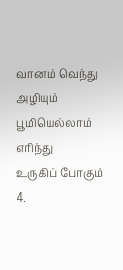வானம் வெந்து அழியும்
பூமியெல்லாம் எரிந்து
உருகிப் போகும்
4.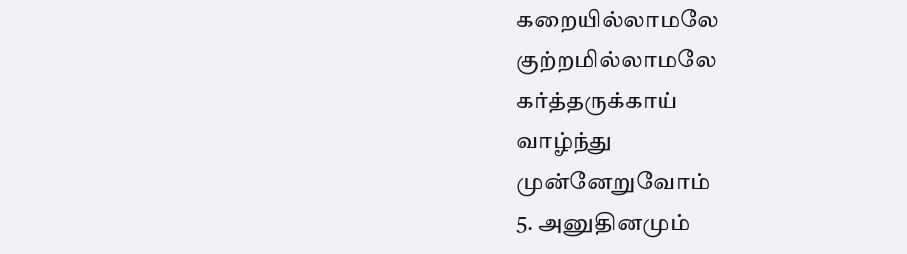கறையில்லாமலே குற்றமில்லாமலே
கர்த்தருக்காய்
வாழ்ந்து
முன்னேறுவோம்
5. அனுதினமும்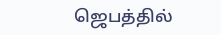ஜெபத்தில்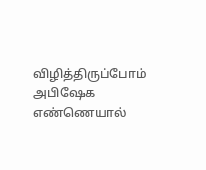விழித்திருப்போம்
அபிஷேக எண்ணெயால்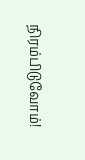நிரம்பிடுவோம்!